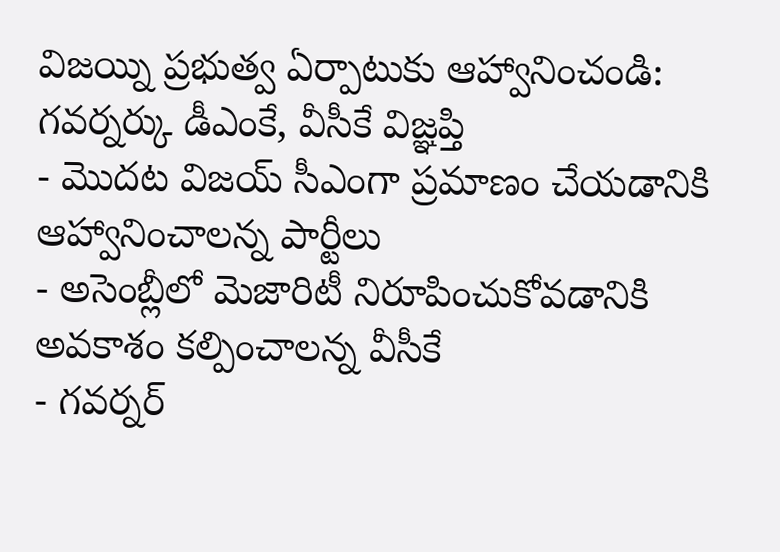విజయ్ని ప్రభుత్వ ఏర్పాటుకు ఆహ్వానించండి: గవర్నర్కు డీఎంకే, వీసీకే విజ్ఞప్తి
- మొదట విజయ్ సీఎంగా ప్రమాణం చేయడానికి ఆహ్వానించాలన్న పార్టీలు
- అసెంబ్లీలో మెజారిటీ నిరూపించుకోవడానికి అవకాశం కల్పించాలన్న వీసీకే
- గవర్నర్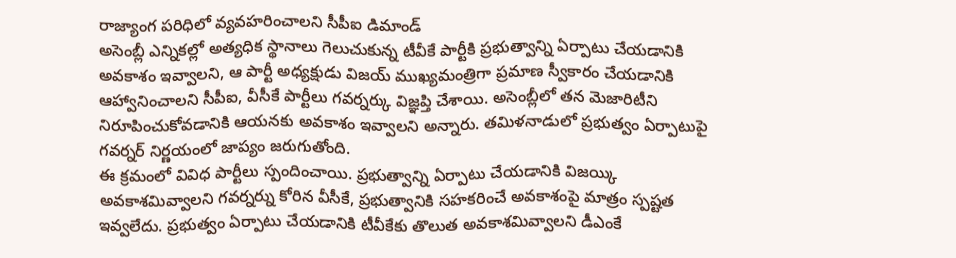రాజ్యాంగ పరిధిలో వ్యవహరించాలని సీపీఐ డిమాండ్
అసెంబ్లీ ఎన్నికల్లో అత్యధిక స్థానాలు గెలుచుకున్న టీవీకే పార్టీకి ప్రభుత్వాన్ని ఏర్పాటు చేయడానికి అవకాశం ఇవ్వాలని, ఆ పార్టీ అధ్యక్షుడు విజయ్ ముఖ్యమంత్రిగా ప్రమాణ స్వీకారం చేయడానికి ఆహ్వానించాలని సీపీఐ, వీసీకే పార్టీలు గవర్నర్కు విజ్ఞప్తి చేశాయి. అసెంబ్లీలో తన మెజారిటీని నిరూపించుకోవడానికి ఆయనకు అవకాశం ఇవ్వాలని అన్నారు. తమిళనాడులో ప్రభుత్వం ఏర్పాటుపై గవర్నర్ నిర్ణయంలో జాప్యం జరుగుతోంది.
ఈ క్రమంలో వివిధ పార్టీలు స్పందించాయి. ప్రభుత్వాన్ని ఏర్పాటు చేయడానికి విజయ్కి అవకాశమివ్వాలని గవర్నర్ను కోరిన వీసీకే, ప్రభుత్వానికి సహకరించే అవకాశంపై మాత్రం స్పష్టత ఇవ్వలేదు. ప్రభుత్వం ఏర్పాటు చేయడానికి టీవీకేకు తొలుత అవకాశమివ్వాలని డీఎంకే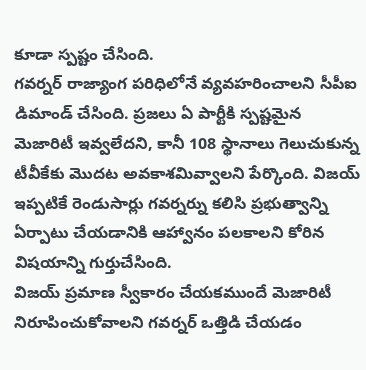కూడా స్పష్టం చేసింది.
గవర్నర్ రాజ్యాంగ పరిధిలోనే వ్యవహరించాలని సీపీఐ డిమాండ్ చేసింది. ప్రజలు ఏ పార్టీకి స్పష్టమైన మెజారిటీ ఇవ్వలేదని, కానీ 108 స్థానాలు గెలుచుకున్న టీవీకేకు మొదట అవకాశమివ్వాలని పేర్కొంది. విజయ్ ఇప్పటికే రెండుసార్లు గవర్నర్ను కలిసి ప్రభుత్వాన్ని ఏర్పాటు చేయడానికి ఆహ్వానం పలకాలని కోరిన విషయాన్ని గుర్తుచేసింది.
విజయ్ ప్రమాణ స్వీకారం చేయకముందే మెజారిటీ నిరూపించుకోవాలని గవర్నర్ ఒత్తిడి చేయడం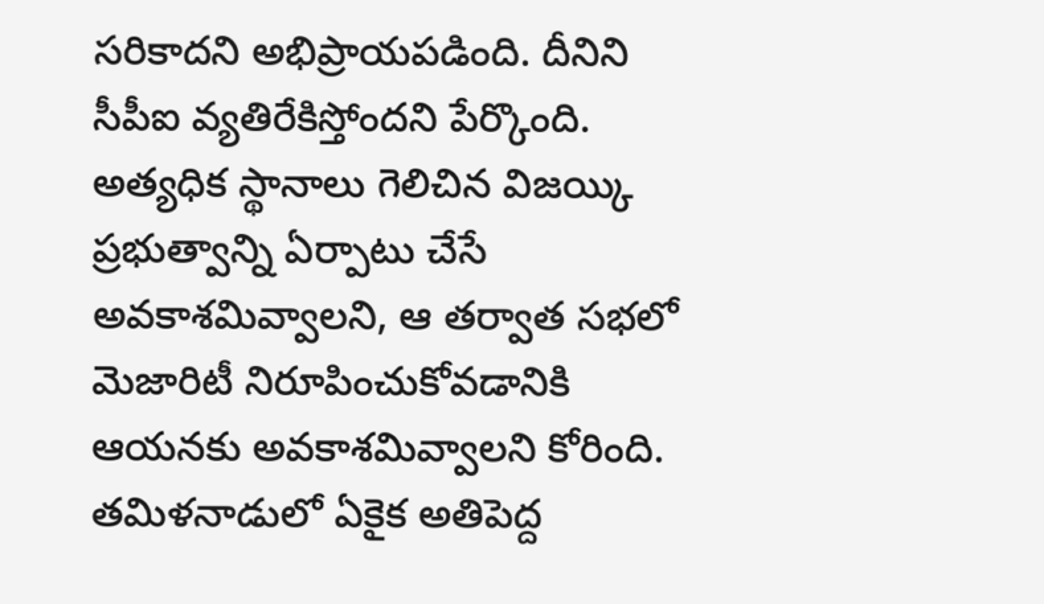సరికాదని అభిప్రాయపడింది. దీనిని సీపీఐ వ్యతిరేకిస్తోందని పేర్కొంది. అత్యధిక స్థానాలు గెలిచిన విజయ్కి ప్రభుత్వాన్ని ఏర్పాటు చేసే అవకాశమివ్వాలని, ఆ తర్వాత సభలో మెజారిటీ నిరూపించుకోవడానికి ఆయనకు అవకాశమివ్వాలని కోరింది.
తమిళనాడులో ఏకైక అతిపెద్ద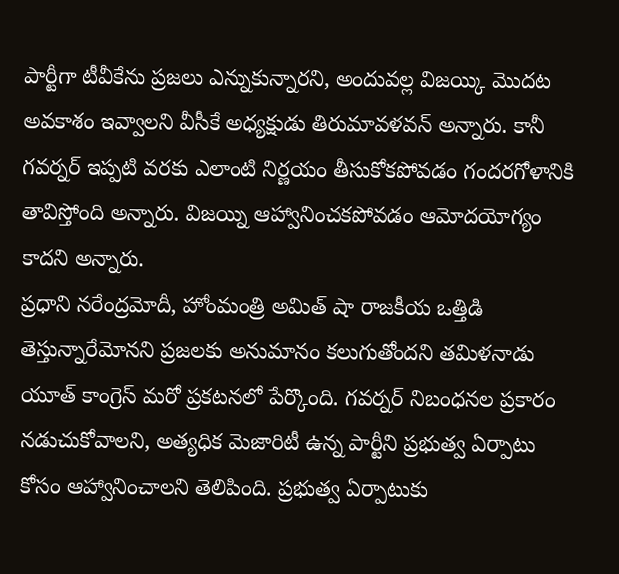పార్టీగా టీవీకేను ప్రజలు ఎన్నుకున్నారని, అందువల్ల విజయ్కి మొదట అవకాశం ఇవ్వాలని వీసీకే అధ్యక్షుడు తిరుమావళవన్ అన్నారు. కానీ గవర్నర్ ఇప్పటి వరకు ఎలాంటి నిర్ణయం తీసుకోకపోవడం గందరగోళానికి తావిస్తోంది అన్నారు. విజయ్ని ఆహ్వానించకపోవడం ఆమోదయోగ్యం కాదని అన్నారు.
ప్రధాని నరేంద్రమోదీ, హోంమంత్రి అమిత్ షా రాజకీయ ఒత్తిడి తెస్తున్నారేమోనని ప్రజలకు అనుమానం కలుగుతోందని తమిళనాడు యూత్ కాంగ్రెస్ మరో ప్రకటనలో పేర్కొంది. గవర్నర్ నిబంధనల ప్రకారం నడుచుకోవాలని, అత్యధిక మెజారిటీ ఉన్న పార్టీని ప్రభుత్వ ఏర్పాటు కోసం ఆహ్వానించాలని తెలిపింది. ప్రభుత్వ ఏర్పాటుకు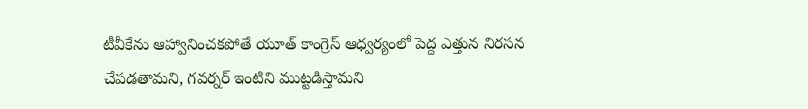టీవీకేను ఆహ్వానించకపోతే యూత్ కాంగ్రెస్ ఆధ్వర్యంలో పెద్ద ఎత్తున నిరసన చేపడతామని, గవర్నర్ ఇంటిని ముట్టడిస్తామని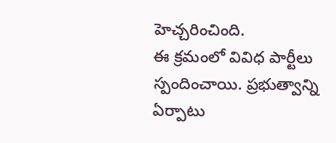హెచ్చరించింది.
ఈ క్రమంలో వివిధ పార్టీలు స్పందించాయి. ప్రభుత్వాన్ని ఏర్పాటు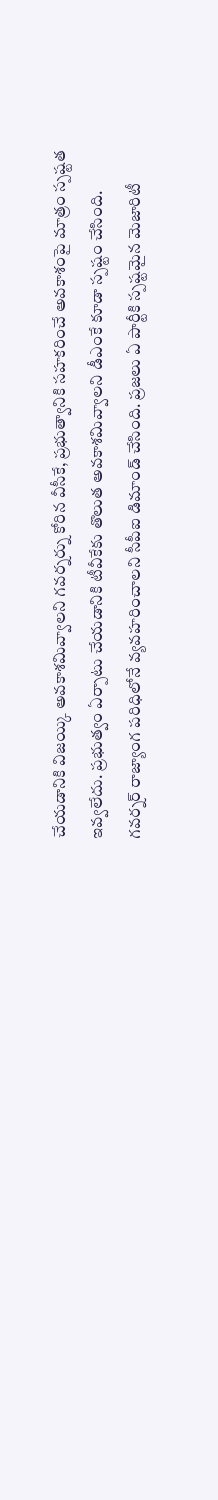చేయడానికి విజయ్కి అవకాశమివ్వాలని గవర్నర్ను కోరిన వీసీకే, ప్రభుత్వానికి సహకరించే అవకాశంపై మాత్రం స్పష్టత ఇవ్వలేదు. ప్రభుత్వం ఏర్పాటు చేయడానికి టీవీకేకు తొలుత అవకాశమివ్వాలని డీఎంకే కూడా స్పష్టం చేసింది.
గవర్నర్ రాజ్యాంగ పరిధిలోనే వ్యవహరించాలని సీపీఐ డిమాండ్ చేసింది. ప్రజలు ఏ పార్టీకి స్పష్టమైన మెజారిటీ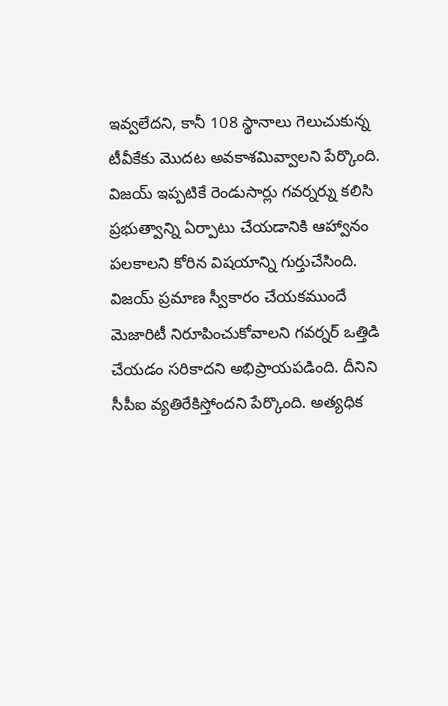ఇవ్వలేదని, కానీ 108 స్థానాలు గెలుచుకున్న టీవీకేకు మొదట అవకాశమివ్వాలని పేర్కొంది. విజయ్ ఇప్పటికే రెండుసార్లు గవర్నర్ను కలిసి ప్రభుత్వాన్ని ఏర్పాటు చేయడానికి ఆహ్వానం పలకాలని కోరిన విషయాన్ని గుర్తుచేసింది.
విజయ్ ప్రమాణ స్వీకారం చేయకముందే మెజారిటీ నిరూపించుకోవాలని గవర్నర్ ఒత్తిడి చేయడం సరికాదని అభిప్రాయపడింది. దీనిని సీపీఐ వ్యతిరేకిస్తోందని పేర్కొంది. అత్యధిక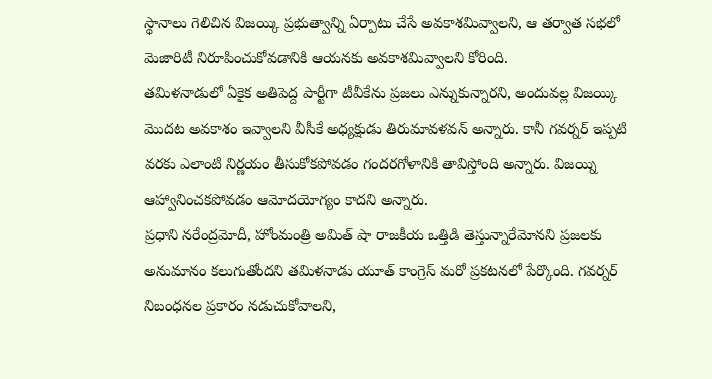స్థానాలు గెలిచిన విజయ్కి ప్రభుత్వాన్ని ఏర్పాటు చేసే అవకాశమివ్వాలని, ఆ తర్వాత సభలో మెజారిటీ నిరూపించుకోవడానికి ఆయనకు అవకాశమివ్వాలని కోరింది.
తమిళనాడులో ఏకైక అతిపెద్ద పార్టీగా టీవీకేను ప్రజలు ఎన్నుకున్నారని, అందువల్ల విజయ్కి మొదట అవకాశం ఇవ్వాలని వీసీకే అధ్యక్షుడు తిరుమావళవన్ అన్నారు. కానీ గవర్నర్ ఇప్పటి వరకు ఎలాంటి నిర్ణయం తీసుకోకపోవడం గందరగోళానికి తావిస్తోంది అన్నారు. విజయ్ని ఆహ్వానించకపోవడం ఆమోదయోగ్యం కాదని అన్నారు.
ప్రధాని నరేంద్రమోదీ, హోంమంత్రి అమిత్ షా రాజకీయ ఒత్తిడి తెస్తున్నారేమోనని ప్రజలకు అనుమానం కలుగుతోందని తమిళనాడు యూత్ కాంగ్రెస్ మరో ప్రకటనలో పేర్కొంది. గవర్నర్ నిబంధనల ప్రకారం నడుచుకోవాలని,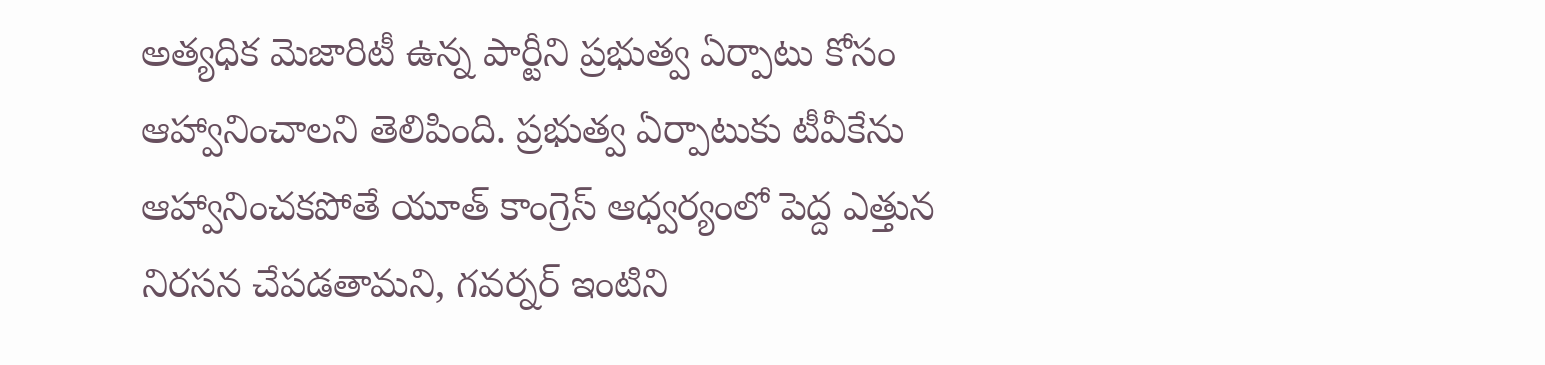అత్యధిక మెజారిటీ ఉన్న పార్టీని ప్రభుత్వ ఏర్పాటు కోసం ఆహ్వానించాలని తెలిపింది. ప్రభుత్వ ఏర్పాటుకు టీవీకేను ఆహ్వానించకపోతే యూత్ కాంగ్రెస్ ఆధ్వర్యంలో పెద్ద ఎత్తున నిరసన చేపడతామని, గవర్నర్ ఇంటిని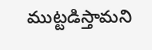ముట్టడిస్తామని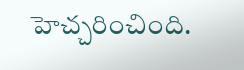హెచ్చరించింది.